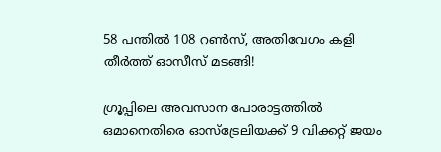58 പന്തില്‍ 108 റണ്‍സ്, അതിവേഗം കളി തീര്‍ത്ത് ഓസീസ് മടങ്ങി!

ഗ്രൂപ്പിലെ അവസാന പോരാട്ടത്തില്‍ ഒമാനെതിരെ ഓസ്‌ട്രേലിയക്ക് 9 വിക്കറ്റ് ജയം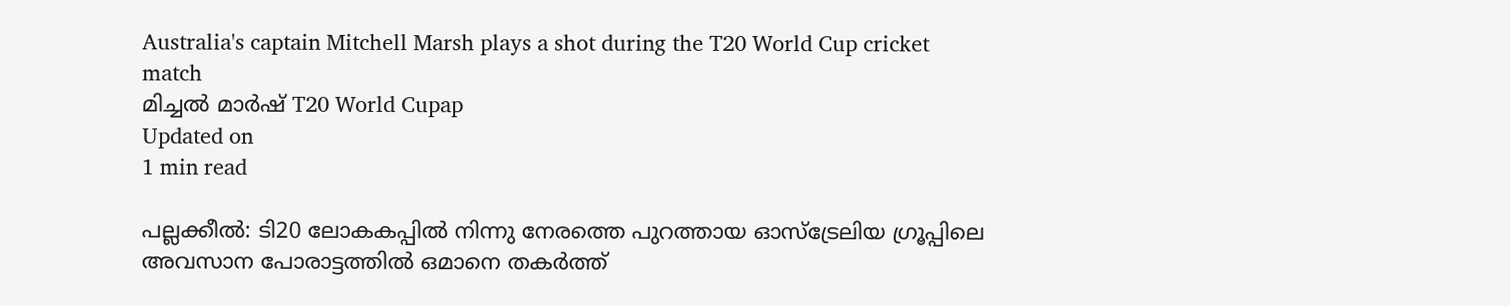Australia's captain Mitchell Marsh plays a shot during the T20 World Cup cricket match
മിച്ചല്‍ മാര്‍ഷ് T20 World Cupap
Updated on
1 min read

പല്ലക്കീല്‍: ടി20 ലോകകപ്പില്‍ നിന്നു നേരത്തെ പുറത്തായ ഓസ്‌ട്രേലിയ ഗ്രൂപ്പിലെ അവസാന പോരാട്ടത്തില്‍ ഒമാനെ തകര്‍ത്ത്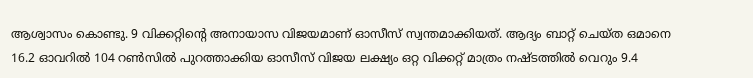ആശ്വാസം കൊണ്ടു. 9 വിക്കറ്റിന്റെ അനായാസ വിജയമാണ് ഓസീസ് സ്വന്തമാക്കിയത്. ആദ്യം ബാറ്റ് ചെയ്ത ഒമാനെ 16.2 ഓവറില്‍ 104 റണ്‍സില്‍ പുറത്താക്കിയ ഓസീസ് വിജയ ലക്ഷ്യം ഒറ്റ വിക്കറ്റ് മാത്രം നഷ്ടത്തില്‍ വെറും 9.4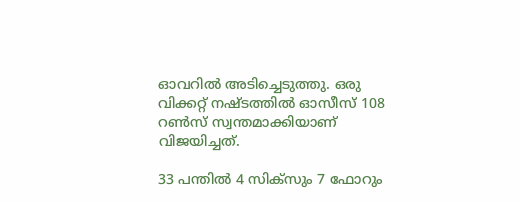ഓവറില്‍ അടിച്ചെടുത്തു. ഒരു വിക്കറ്റ് നഷ്ടത്തില്‍ ഓസീസ് 108 റണ്‍സ് സ്വന്തമാക്കിയാണ് വിജയിച്ചത്.

33 പന്തില്‍ 4 സിക്‌സും 7 ഫോറും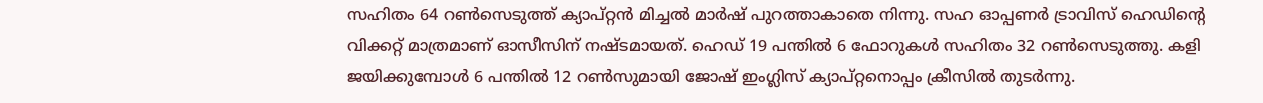സഹിതം 64 റണ്‍സെടുത്ത് ക്യാപ്റ്റന്‍ മിച്ചല്‍ മാര്‍ഷ് പുറത്താകാതെ നിന്നു. സഹ ഓപ്പണര്‍ ട്രാവിസ് ഹെഡിന്റെ വിക്കറ്റ് മാത്രമാണ് ഓസീസിന് നഷ്ടമായത്. ഹെഡ് 19 പന്തില്‍ 6 ഫോറുകള്‍ സഹിതം 32 റണ്‍സെടുത്തു. കളി ജയിക്കുമ്പോള്‍ 6 പന്തില്‍ 12 റണ്‍സുമായി ജോഷ് ഇംഗ്ലിസ് ക്യാപ്റ്റനൊപ്പം ക്രീസില്‍ തുടര്‍ന്നു.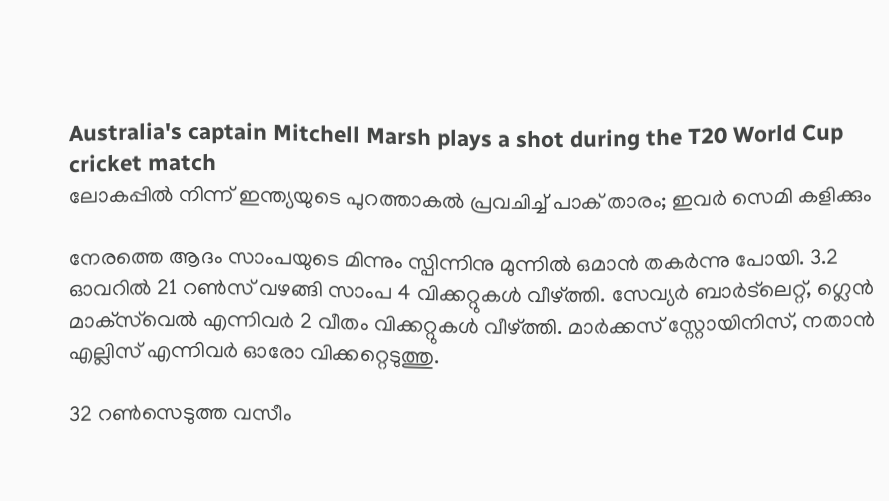Australia's captain Mitchell Marsh plays a shot during the T20 World Cup cricket match
ലോകപ്പില്‍ നിന്ന് ഇന്ത്യയുടെ പുറത്താകല്‍ പ്രവചിച്ച് പാക് താരം; ഇവര്‍ സെമി കളിക്കും

നേരത്തെ ആദം സാംപയുടെ മിന്നും സ്പിന്നിനു മുന്നില്‍ ഒമാന്‍ തകര്‍ന്നു പോയി. 3.2 ഓവറില്‍ 21 റണ്‍സ് വഴങ്ങി സാംപ 4 വിക്കറ്റുകള്‍ വീഴ്ത്തി. സേവ്യര്‍ ബാര്‍ട്‌ലെറ്റ്, ഗ്ലെന്‍ മാക്‌സ്‌വെല്‍ എന്നിവര്‍ 2 വീതം വിക്കറ്റുകള്‍ വീഴ്ത്തി. മാര്‍ക്കസ് സ്റ്റോയിനിസ്, നതാന്‍ എല്ലിസ് എന്നിവര്‍ ഓരോ വിക്കറ്റെടുത്തു.

32 റണ്‍സെടുത്ത വസീം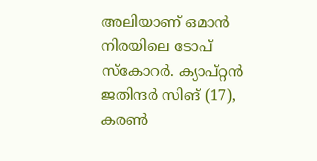അലിയാണ് ഒമാന്‍ നിരയിലെ ടോപ് സ്‌കോറര്‍. ക്യാപ്റ്റന്‍ ജതിന്ദര്‍ സിങ് (17), കരണ്‍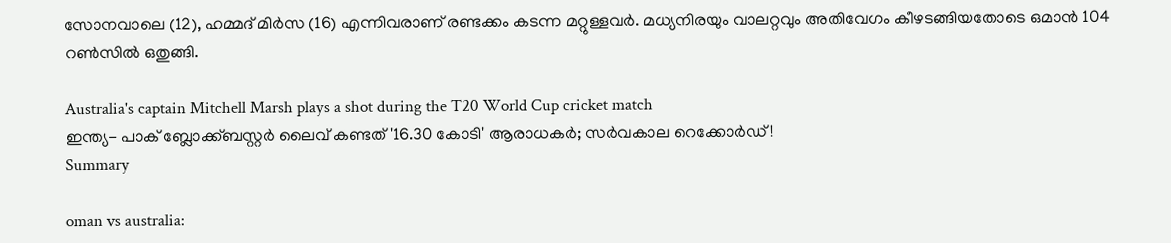സോനവാലെ (12), ഹമ്മദ് മിര്‍സ (16) എന്നിവരാണ് രണ്ടക്കം കടന്ന മറ്റുള്ളവര്‍. മധ്യനിരയും വാലറ്റവും അതിവേഗം കീഴടങ്ങിയതോടെ ഒമാന്‍ 104 റണ്‍സില്‍ ഒതുങ്ങി.

Australia's captain Mitchell Marsh plays a shot during the T20 World Cup cricket match
ഇന്ത്യ- പാക് ബ്ലോക്ക്ബസ്റ്റര്‍ ലൈവ് കണ്ടത് '16.30 കോടി' ആരാധകര്‍; സര്‍വകാല റെക്കോര്‍ഡ്!
Summary

oman vs australia: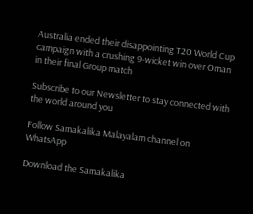Australia ended their disappointing T20 World Cup campaign with a crushing 9-wicket win over Oman in their final Group match

Subscribe to our Newsletter to stay connected with the world around you

Follow Samakalika Malayalam channel on WhatsApp

Download the Samakalika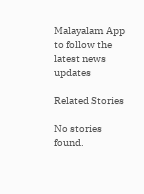Malayalam App to follow the latest news updates

Related Stories

No stories found.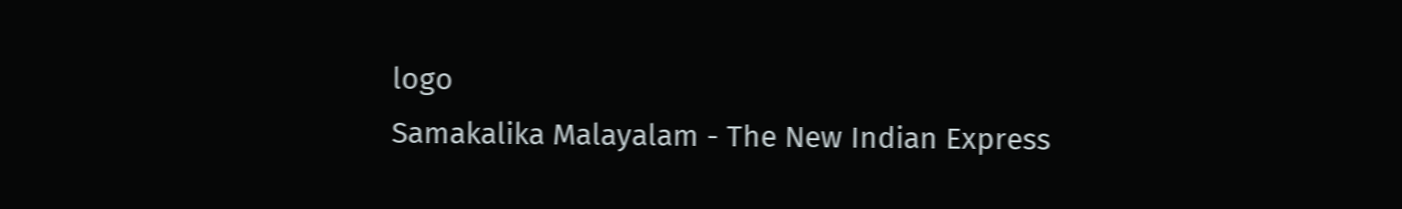logo
Samakalika Malayalam - The New Indian Express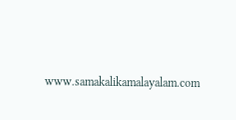www.samakalikamalayalam.com